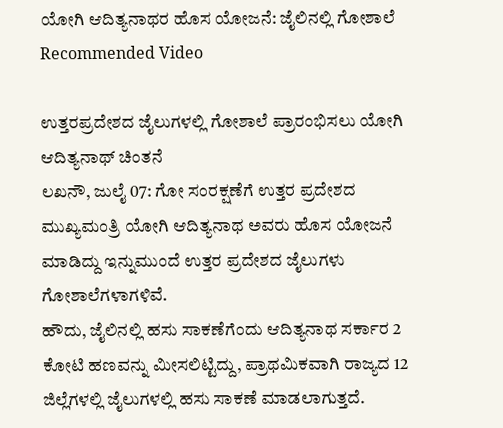ಯೋಗಿ ಆದಿತ್ಯನಾಥರ ಹೊಸ ಯೋಜನೆ: ಜೈಲಿನಲ್ಲಿ ಗೋಶಾಲೆ
Recommended Video

ಉತ್ತರಪ್ರದೇಶದ ಜೈಲುಗಳಲ್ಲಿ ಗೋಶಾಲೆ ಪ್ರಾರಂಭಿಸಲು ಯೋಗಿ ಆದಿತ್ಯನಾಥ್ ಚಿಂತನೆ
ಲಖನೌ, ಜುಲೈ 07: ಗೋ ಸಂರಕ್ಷಣೆಗೆ ಉತ್ತರ ಪ್ರದೇಶದ ಮುಖ್ಯಮಂತ್ರಿ ಯೋಗಿ ಆದಿತ್ಯನಾಥ ಅವರು ಹೊಸ ಯೋಜನೆ ಮಾಡಿದ್ದು ಇನ್ನುಮುಂದೆ ಉತ್ತರ ಪ್ರದೇಶದ ಜೈಲುಗಳು ಗೋಶಾಲೆಗಳಾಗಳಿವೆ.
ಹೌದು, ಜೈಲಿನಲ್ಲಿ ಹಸು ಸಾಕಣೆಗೆಂದು ಆದಿತ್ಯನಾಥ ಸರ್ಕಾರ 2 ಕೋಟಿ ಹಣವನ್ನು ಮೀಸಲಿಟ್ಟಿದ್ದು, ಪ್ರಾಥಮಿಕವಾಗಿ ರಾಜ್ಯದ 12 ಜಿಲ್ಲೆಗಳಲ್ಲಿ ಜೈಲುಗಳಲ್ಲಿ ಹಸು ಸಾಕಣೆ ಮಾಡಲಾಗುತ್ತದೆ.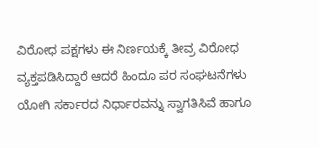ವಿರೋಧ ಪಕ್ಷಗಳು ಈ ನಿರ್ಣಯಕ್ಕೆ ತೀವ್ರ ವಿರೋಧ ವ್ಯಕ್ತಪಡಿಸಿದ್ದಾರೆ ಆದರೆ ಹಿಂದೂ ಪರ ಸಂಘಟನೆಗಳು ಯೋಗಿ ಸರ್ಕಾರದ ನಿರ್ಧಾರವನ್ನು ಸ್ವಾಗತಿಸಿವೆ ಹಾಗೂ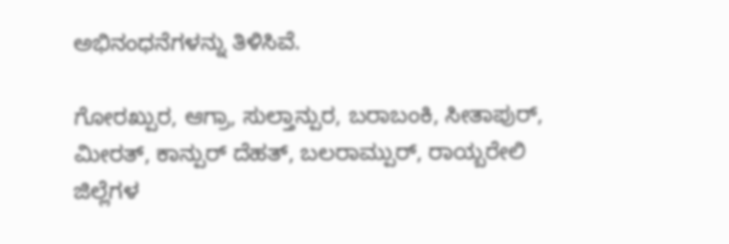ಅಭಿನಂಧನೆಗಳನ್ನು ತಿಳಿಸಿವೆ.

ಗೋರಖ್ಪುರ, ಆಗ್ರಾ, ಸುಲ್ತಾನ್ಪುರ, ಬರಾಬಂಕಿ, ಸೀತಾಪುರ್, ಮೀರತ್, ಕಾನ್ಪುರ್ ದೆಹತ್, ಬಲರಾಮ್ಪುರ್, ರಾಯ್ಬರೇಲಿ ಜಿಲ್ಲೆಗಳ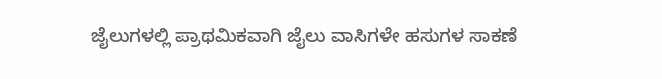ಜೈಲುಗಳಲ್ಲಿ ಪ್ರಾಥಮಿಕವಾಗಿ ಜೈಲು ವಾಸಿಗಳೇ ಹಸುಗಳ ಸಾಕಣೆ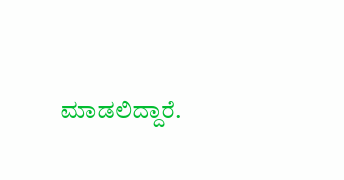ಮಾಡಲಿದ್ದಾರೆ.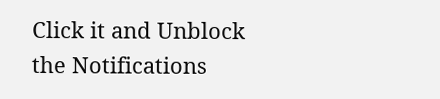Click it and Unblock the Notifications